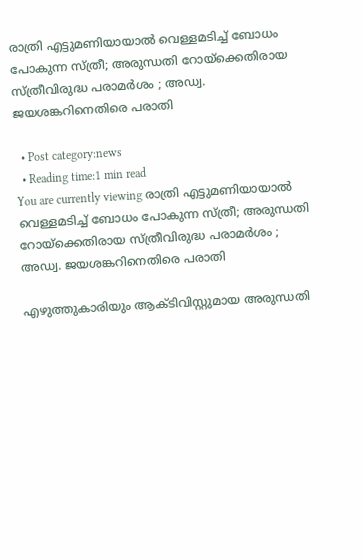രാത്രി എട്ടുമണിയായാല്‍ വെള്ളമടിച്ച് ബോധം പോകുന്ന സ്ത്രീ; അരുന്ധതി റോയ്‌ക്കെതിരായ സ്ത്രീവിരുദ്ധ പരാമര്‍ശം ; അഡ്വ. ജയശങ്കറിനെതിരെ പരാതി

  • Post category:news
  • Reading time:1 min read
You are currently viewing രാത്രി എട്ടുമണിയായാല്‍ വെള്ളമടിച്ച് ബോധം പോകുന്ന സ്ത്രീ; അരുന്ധതി റോയ്‌ക്കെതിരായ സ്ത്രീവിരുദ്ധ പരാമര്‍ശം ; അഡ്വ. ജയശങ്കറിനെതിരെ പരാതി

എഴുത്തുകാരിയും ആക്ടിവിസ്റ്റുമായ അരുന്ധതി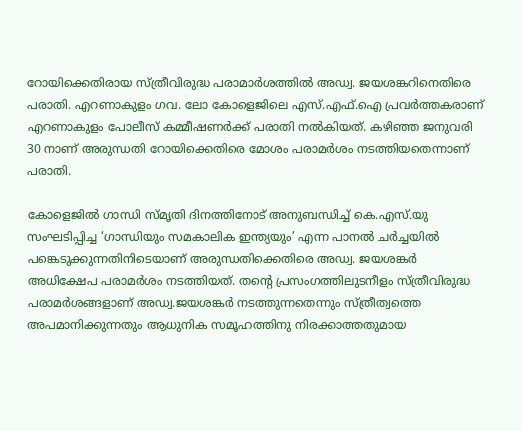റോയിക്കെതിരായ സ്ത്രീവിരുദ്ധ പരാമാര്‍ശത്തില്‍ അഡ്വ. ജയശങ്കറിനെതിരെ പരാതി. എറണാകുളം ഗവ. ലോ കോളെജിലെ എസ്.എഫ്.ഐ പ്രവര്‍ത്തകരാണ് എറണാകുളം പോലീസ് കമ്മീഷണര്‍ക്ക് പരാതി നല്‍കിയത്. കഴിഞ്ഞ ജനുവരി 30 നാണ് അരുന്ധതി റോയിക്കെതിരെ മോശം പരാമര്‍ശം നടത്തിയതെന്നാണ് പരാതി.

കോളെജില്‍ ഗാന്ധി സ്മൃതി ദിനത്തിനോട് അനുബന്ധിച്ച് കെ.എസ്.യു സംഘടിപ്പിച്ച ‘ഗാന്ധിയും സമകാലിക ഇന്ത്യയും’ എന്ന പാനല്‍ ചര്‍ച്ചയില്‍ പങ്കെടുക്കുന്നതിനിടെയാണ് അരുന്ധതിക്കെതിരെ അഡ്വ. ജയശങ്കര്‍ അധിക്ഷേപ പരാമര്‍ശം നടത്തിയത്. തന്‍റെ പ്രസംഗത്തിലുടനീളം സ്ത്രീവിരുദ്ധ പരാമര്‍ശങ്ങളാണ് അഡ്വ.ജയശങ്കര്‍ നടത്തുന്നതെന്നും സ്ത്രീത്വത്തെ അപമാനിക്കുന്നതും ആധുനിക സമൂഹത്തിനു നിരക്കാത്തതുമായ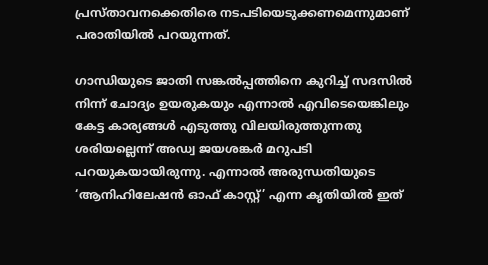പ്രസ്താവനക്കെതിരെ നടപടിയെടുക്കണമെന്നുമാണ് പരാതിയില്‍ പറയുന്നത്.

ഗാന്ധിയുടെ ജാതി സങ്കല്‍പ്പത്തിനെ കുറിച്ച് സദസില്‍ നിന്ന് ചോദ്യം ഉയരുകയും എന്നാല്‍ എവിടെയെങ്കിലും കേട്ട കാര്യങ്ങള്‍ എടുത്തു വിലയിരുത്തുന്നതു ശരിയല്ലെന്ന് അഡ്വ ജയശങ്കര്‍ മറുപടി പറയുകയായിരുന്നു. എന്നാല്‍ അരുന്ധതിയുടെ ‘ആനിഹിലേഷന്‍ ഓഫ് കാസ്റ്റ്’ എന്ന കൃതിയില്‍ ഇത്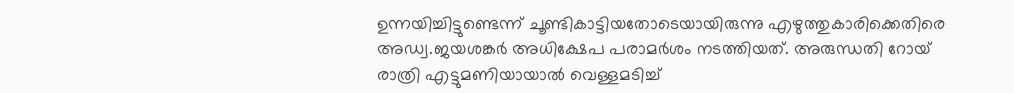ഉന്നയിച്ചിട്ടുണ്ടെന്ന് ചൂണ്ടികാട്ടിയതോടെയായിരുന്നു എഴുത്തുകാരിക്കെതിരെ അഡ്വ.ജയശങ്കര്‍ അധിക്ഷേപ പരാമര്‍ശം നടത്തിയത്. അരുന്ധതി റോയ് രാത്രി എട്ടുമണിയായാല്‍ വെള്ളമടിച്ച്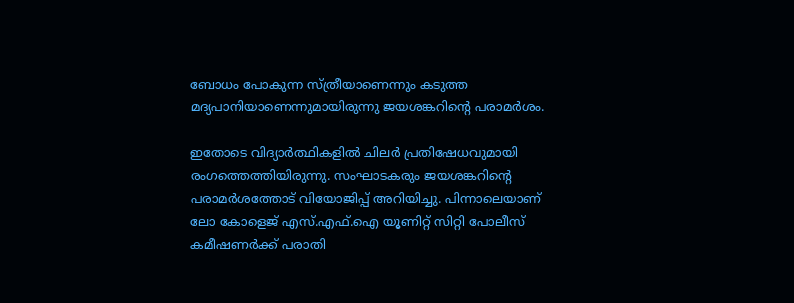ബോധം പോകുന്ന സ്ത്രീയാണെന്നും കടുത്ത മദ്യപാനിയാണെന്നുമായിരുന്നു ജയശങ്കറിന്‍റെ പരാമര്‍ശം.

ഇതോടെ വിദ്യാര്‍ത്ഥികളില്‍ ചിലര്‍ പ്രതിഷേധവുമായി രംഗത്തെത്തിയിരുന്നു. സംഘാടകരും ജയശങ്കറിന്‍റെ പരാമര്‍ശത്തോട് വിയോജിപ്പ് അറിയിച്ചു. പിന്നാലെയാണ് ലോ കോളെജ് എസ്.എഫ്.ഐ യൂണിറ്റ് സിറ്റി പോലീസ് കമീഷണര്‍ക്ക് പരാതി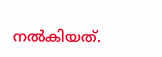നല്‍കിയത്.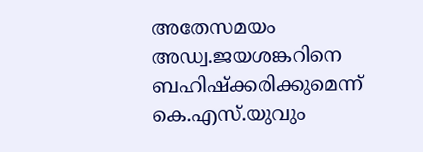അതേസമയം അഡ്വ.ജയശങ്കറിനെ ബഹിഷ്‌ക്കരിക്കുമെന്ന് കെ.എസ്.യുവും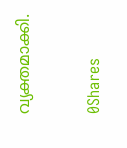വ്യക്തമാക്കി.

0Shares